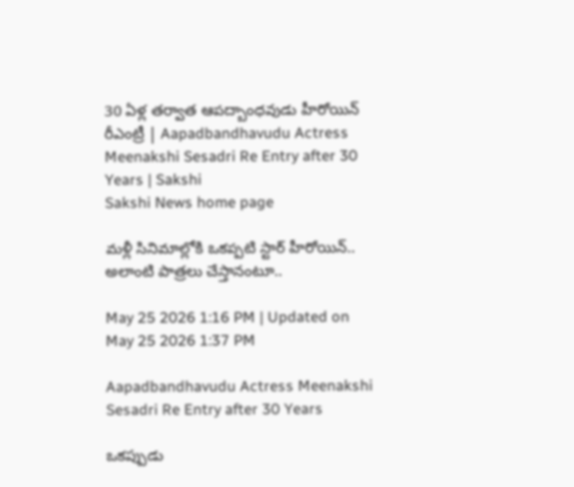30 ఏళ్ల తర్వాత ఆపద్బాంధవుడు హీరోయిన్‌ రీఎంట్రీ | Aapadbandhavudu Actress Meenakshi Sesadri Re Entry after 30 Years | Sakshi
Sakshi News home page

మళ్లీ సినిమాల్లోకి ఒకప్పటి స్టార్‌ హీరోయిన్‌.. అలాంటి పాత్రలు చేస్తానంటూ..

May 25 2026 1:16 PM | Updated on May 25 2026 1:37 PM

Aapadbandhavudu Actress Meenakshi Sesadri Re Entry after 30 Years

ఒకప్పుడు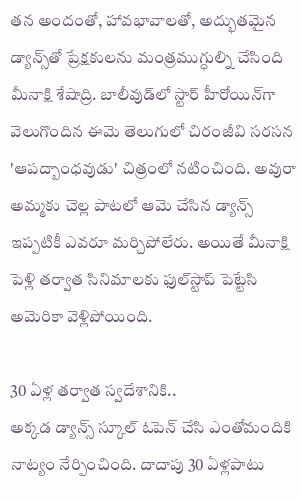తన అందంతో, హావభావాలతో, అద్భుతమైన డ్యాన్స్‌తో ప్రేక్షకులను మంత్రముగ్ధుల్ని చేసింది మీనాక్షి శేషాద్రి. బాలీవుడ్‌లో స్టార్‌ హీరోయిన్‌గా వెలుగొందిన ఈమె తెలుగులో చిరంజీవి సరసన 'ఆపద్బాంధవుడు' చిత్రంలో నటించింది. అవురా అమ్మకు చెల్ల పాటలో ఆమె చేసిన డ్యాన్స్‌ ఇప్పటికీ ఎవరూ మర్చిపోలేరు. అయితే మీనాక్షి పెళ్లి తర్వాత సినిమాలకు ఫుల్‌స్టాప్‌ పెట్టేసి అమెరికా వెళ్లిపోయింది.

30 ఏళ్ల తర్వాత స్వదేశానికి..
అక్కడ డ్యాన్స్‌ స్కూల్‌ ఓపెన్‌ చేసి ఎంతోమందికి నాట్యం నేర్పించింది. దాదాపు 30 ఏళ్లపాటు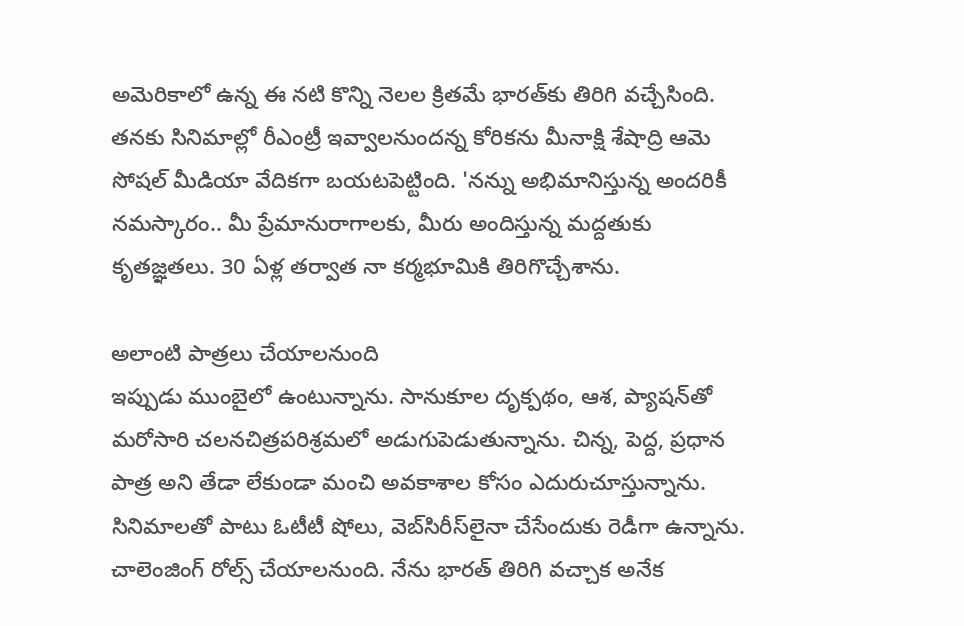అమెరికాలో ఉన్న ఈ నటి కొన్ని నెలల క్రితమే భారత్‌కు తిరిగి వచ్చేసింది. తనకు సినిమాల్లో రీఎంట్రీ ఇవ్వాలనుందన్న కోరికను మీనాక్షి శేషాద్రి ఆమె సోషల్‌ మీడియా వేదికగా బయటపెట్టింది. 'నన్ను అభిమానిస్తున్న అందరికీ నమస్కారం.. మీ ప్రేమానురాగాలకు, మీరు అందిస్తున్న మద్దతుకు కృతజ్ఞతలు. 30 ఏళ్ల తర్వాత నా కర్మభూమికి తిరిగొచ్చేశాను.

అలాంటి పాత్రలు చేయాలనుంది
ఇప్పుడు ముంబైలో ఉంటున్నాను. సానుకూల దృక్పథం, ఆశ, ప్యాషన్‌తో మరోసారి చలనచిత్రపరిశ్రమలో అడుగుపెడుతున్నాను. చిన్న, పెద్ద, ప్రధాన పాత్ర అని తేడా లేకుండా మంచి అవకాశాల కోసం ఎదురుచూస్తున్నాను. సినిమాలతో పాటు ఓటీటీ షోలు, వెబ్‌సిరీస్‌లైనా చేసేందుకు రెడీగా ఉన్నాను. చాలెంజింగ్‌ రోల్స్‌ చేయాలనుంది. నేను భారత్‌ తిరిగి వచ్చాక అనేక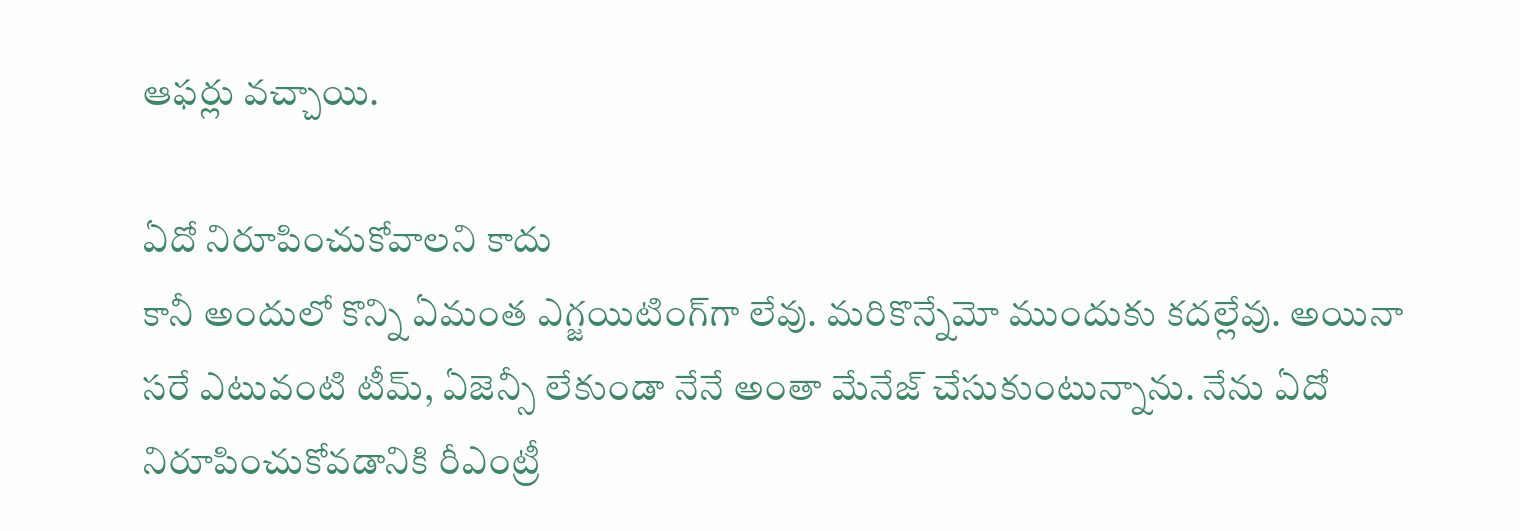ఆఫర్లు వచ్చాయి.

ఏదో నిరూపించుకోవాలని కాదు
కానీ అందులో కొన్ని ఏమంత ఎగ్జయిటింగ్‌గా లేవు. మరికొన్నేమో ముందుకు కదల్లేవు. అయినా సరే ఎటువంటి టీమ్‌, ఏజెన్సీ లేకుండా నేనే అంతా మేనేజ్‌ చేసుకుంటున్నాను. నేను ఏదో నిరూపించుకోవడానికి రీఎంట్రీ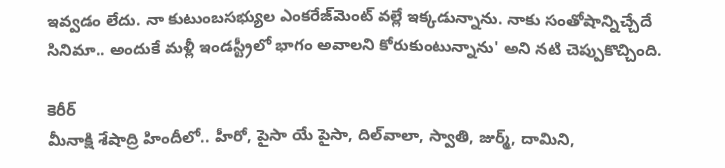ఇవ్వడం లేదు. నా కుటుంబసభ్యుల ఎంకరేజ్‌మెంట్‌ వల్లే ఇక్కడున్నాను. నాకు సంతోషాన్నిచ్చేదే సినిమా.. అందుకే మళ్లీ ఇండస్ట్రీలో భాగం అవాలని కోరుకుంటున్నాను' అని నటి చెప్పుకొచ్చింది.

కెరీర్‌
మీనాక్షి శేషాద్రి హిందీలో.. హీరో, పైసా యే పైసా, దిల్‌వాలా, స్వాతి, జుర్మ్‌, దామిని,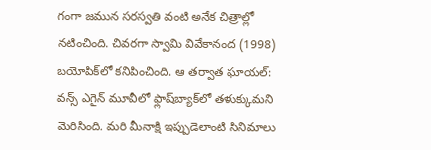గంగా జమున సరస్వతి వంటి అనేక చిత్రాల్లో నటించింది. చివరగా స్వామి వివేకానంద (1998) బయోపిక్‌లో కనిపించింది. ఆ తర్వాత ఘాయల్‌: వన్స్‌ ఎగైన్‌ మూవీలో ఫ్లాష్‌బ్యాక్‌లో తళుక్కుమని మెరిసింది. మరి మీనాక్షి ఇప్పుడెలాంటి సినిమాలు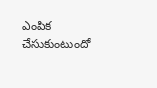ఎంపిక చేసుకుంటుందో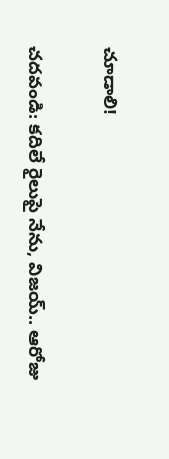చూడాలి!

చదవండి: కదిలే రైలుపై నేను, విజయ్‌.. ఆరోజు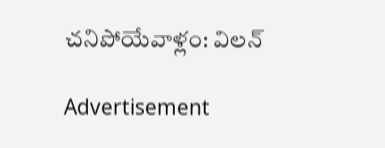చనిపోయేవాళ్లం: విలన్‌

Advertisement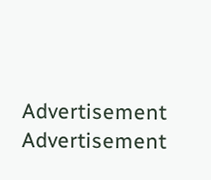Advertisement
Advertisement